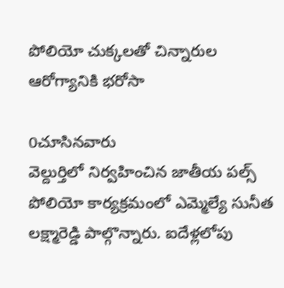పోలియో చుక్కలతో చిన్నారుల ఆరోగ్యానికి భరోసా

0చూసినవారు
వెల్దుర్తిలో నిర్వహించిన జాతీయ పల్స్ పోలియో కార్యక్రమంలో ఎమ్మెల్యే సునీత లక్ష్మారెడ్డి పాల్గొన్నారు. ఐదేళ్లలోపు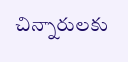చిన్నారులకు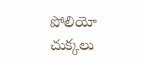పోలియో చుక్కలు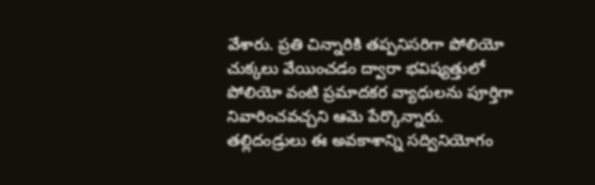వేశారు. ప్రతి చిన్నారికి తప్పనిసరిగా పోలియో చుక్కలు వేయించడం ద్వారా భవిష్యత్తులో పోలియో వంటి ప్రమాదకర వ్యాధులను పూర్తిగా నివారించవచ్చని ఆమె పేర్కొన్నారు. తల్లిదండ్రులు ఈ అవకాశాన్ని సద్వినియోగం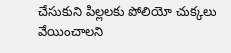చేసుకుని పిల్లలకు పోలియో చుక్కలు వేయించాలని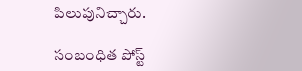పిలుపునిచ్చారు.

సంబంధిత పోస్ట్